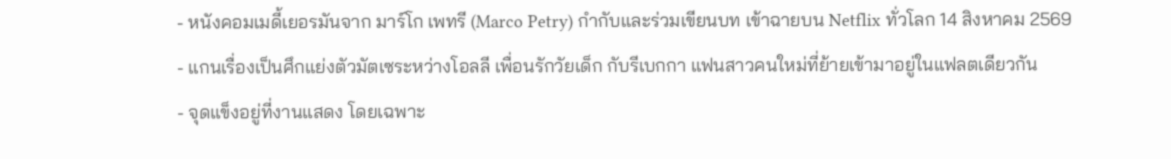- หนังคอมเมดี้เยอรมันจาก มาร์โก เพทรี (Marco Petry) กำกับและร่วมเขียนบท เข้าฉายบน Netflix ทั่วโลก 14 สิงหาคม 2569
- แกนเรื่องเป็นศึกแย่งตัวมัตเซระหว่างโอลลี เพื่อนรักวัยเด็ก กับรีเบกกา แฟนสาวคนใหม่ที่ย้ายเข้ามาอยู่ในแฟลตเดียวกัน
- จุดแข็งอยู่ที่งานแสดง โดยเฉพาะ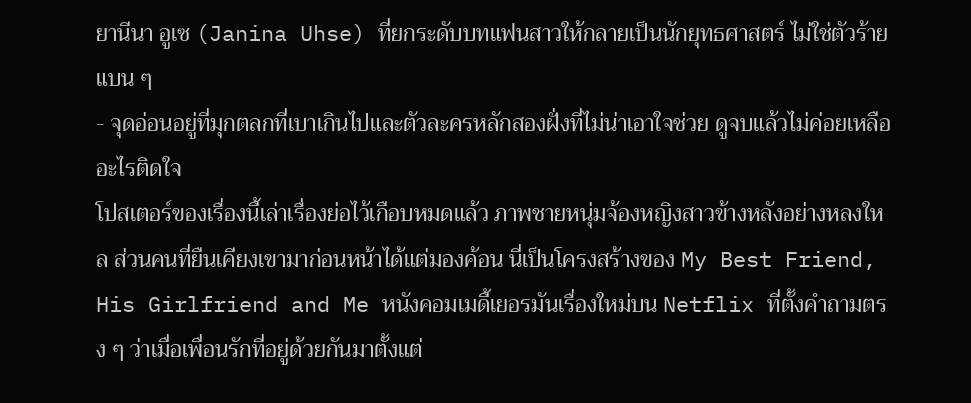ยานีนา อูเซ (Janina Uhse) ที่ยกระดับบทแฟนสาวให้กลายเป็นนักยุทธศาสตร์ ไม่ใช่ตัวร้ายแบน ๆ
- จุดอ่อนอยู่ที่มุกตลกที่เบาเกินไปและตัวละครหลักสองฝั่งที่ไม่น่าเอาใจช่วย ดูจบแล้วไม่ค่อยเหลืออะไรติดใจ
โปสเตอร์ของเรื่องนี้เล่าเรื่องย่อไว้เกือบหมดแล้ว ภาพชายหนุ่มจ้องหญิงสาวข้างหลังอย่างหลงใหล ส่วนคนที่ยืนเคียงเขามาก่อนหน้าได้แต่มองค้อน นี่เป็นโครงสร้างของ My Best Friend, His Girlfriend and Me หนังคอมเมดี้เยอรมันเรื่องใหม่บน Netflix ที่ตั้งคำถามตรง ๆ ว่าเมื่อเพื่อนรักที่อยู่ด้วยกันมาตั้งแต่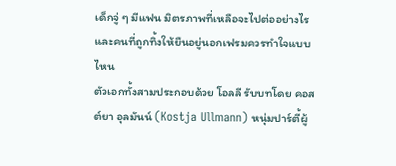เด็กจู่ ๆ มีแฟน มิตรภาพที่เหลือจะไปต่ออย่างไร และคนที่ถูกทิ้งให้ยืนอยู่นอกเฟรมควรทำใจแบบไหน
ตัวเอกทั้งสามประกอบด้วย โอลลี รับบทโดย คอสต์ยา อุลมันน์ (Kostja Ullmann) หนุ่มปาร์ตี้ผู้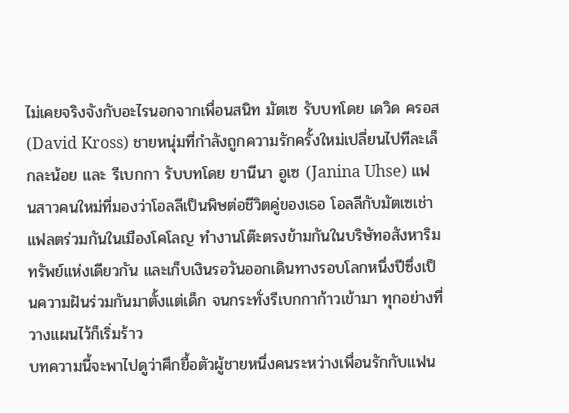ไม่เคยจริงจังกับอะไรนอกจากเพื่อนสนิท มัตเซ รับบทโดย เดวิด ครอส (David Kross) ชายหนุ่มที่กำลังถูกความรักครั้งใหม่เปลี่ยนไปทีละเล็กละน้อย และ รีเบกกา รับบทโดย ยานีนา อูเซ (Janina Uhse) แฟนสาวคนใหม่ที่มองว่าโอลลีเป็นพิษต่อชีวิตคู่ของเธอ โอลลีกับมัตเซเช่าแฟลตร่วมกันในเมืองโคโลญ ทำงานโต๊ะตรงข้ามกันในบริษัทอสังหาริมทรัพย์แห่งเดียวกัน และเก็บเงินรอวันออกเดินทางรอบโลกหนึ่งปีซึ่งเป็นความฝันร่วมกันมาตั้งแต่เด็ก จนกระทั่งรีเบกกาก้าวเข้ามา ทุกอย่างที่วางแผนไว้ก็เริ่มร้าว
บทความนี้จะพาไปดูว่าศึกยื้อตัวผู้ชายหนึ่งคนระหว่างเพื่อนรักกับแฟน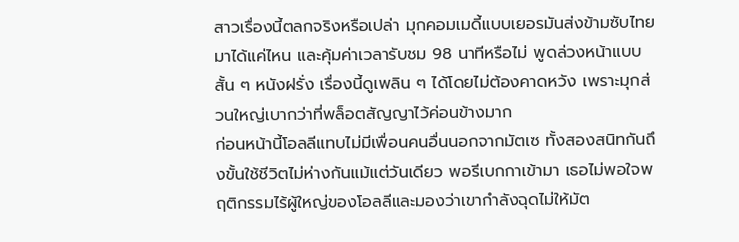สาวเรื่องนี้ตลกจริงหรือเปล่า มุกคอมเมดี้แบบเยอรมันส่งข้ามซับไทยมาได้แค่ไหน และคุ้มค่าเวลารับชม 98 นาทีหรือไม่ พูดล่วงหน้าแบบสั้น ๆ หนังฝรั่ง เรื่องนี้ดูเพลิน ๆ ได้โดยไม่ต้องคาดหวัง เพราะมุกส่วนใหญ่เบากว่าที่พล็อตสัญญาไว้ค่อนข้างมาก
ก่อนหน้านี้โอลลีแทบไม่มีเพื่อนคนอื่นนอกจากมัตเซ ทั้งสองสนิทกันถึงขั้นใช้ชีวิตไม่ห่างกันแม้แต่วันเดียว พอรีเบกกาเข้ามา เธอไม่พอใจพฤติกรรมไร้ผู้ใหญ่ของโอลลีและมองว่าเขากำลังฉุดไม่ให้มัต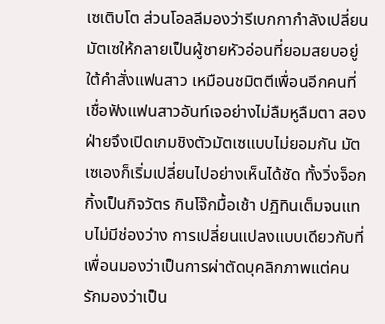เซเติบโต ส่วนโอลลีมองว่ารีเบกกากำลังเปลี่ยนมัตเซให้กลายเป็นผู้ชายหัวอ่อนที่ยอมสยบอยู่ใต้คำสั่งแฟนสาว เหมือนชมิตตีเพื่อนอีกคนที่เชื่อฟังแฟนสาวอันท์เจอย่างไม่ลืมหูลืมตา สองฝ่ายจึงเปิดเกมชิงตัวมัตเซแบบไม่ยอมกัน มัตเซเองก็เริ่มเปลี่ยนไปอย่างเห็นได้ชัด ทั้งวิ่งจ็อกกิ้งเป็นกิจวัตร กินโจ๊กมื้อเช้า ปฏิทินเต็มจนแทบไม่มีช่องว่าง การเปลี่ยนแปลงแบบเดียวกับที่เพื่อนมองว่าเป็นการผ่าตัดบุคลิกภาพแต่คนรักมองว่าเป็น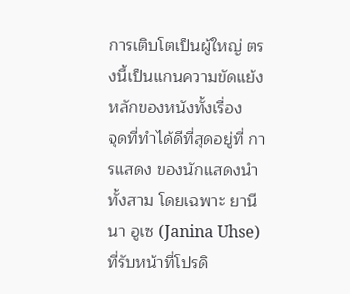การเติบโตเป็นผู้ใหญ่ ตรงนี้เป็นแกนความขัดแย้งหลักของหนังทั้งเรื่อง
จุดที่ทำได้ดีที่สุดอยู่ที่ การแสดง ของนักแสดงนำทั้งสาม โดยเฉพาะ ยานีนา อูเซ (Janina Uhse) ที่รับหน้าที่โปรดิ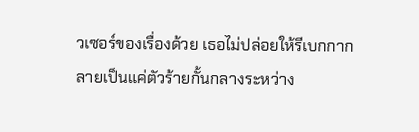วเซอร์ของเรื่องด้วย เธอไม่ปล่อยให้รีเบกกากลายเป็นแค่ตัวร้ายกั้นกลางระหว่าง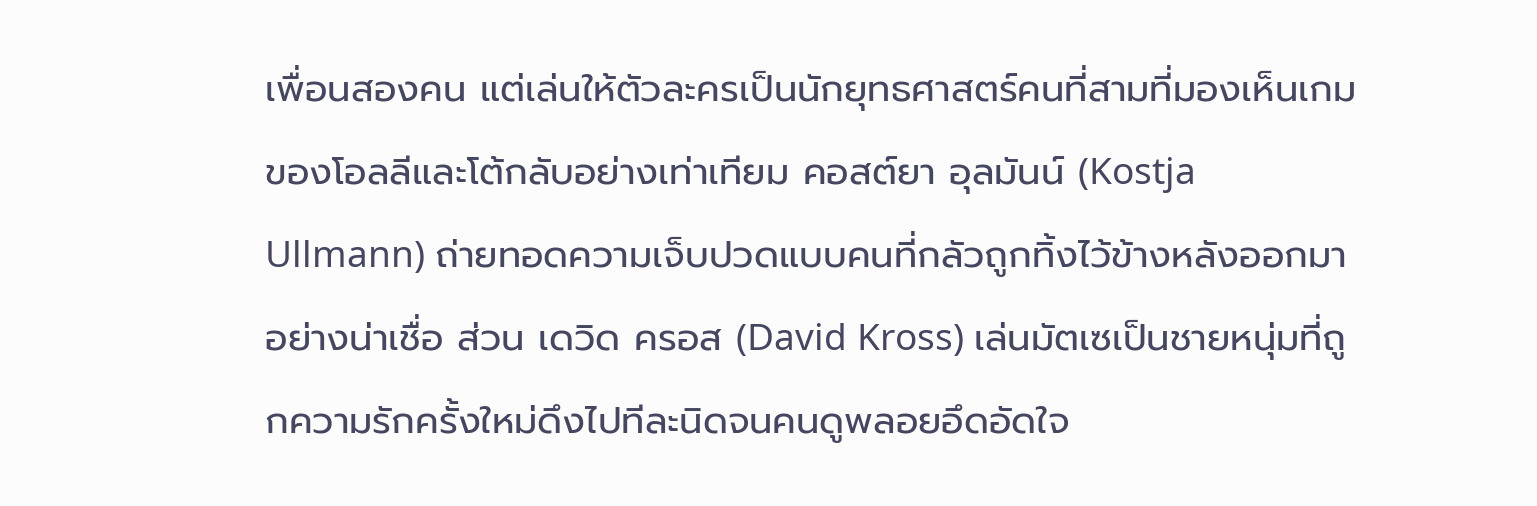เพื่อนสองคน แต่เล่นให้ตัวละครเป็นนักยุทธศาสตร์คนที่สามที่มองเห็นเกมของโอลลีและโต้กลับอย่างเท่าเทียม คอสต์ยา อุลมันน์ (Kostja Ullmann) ถ่ายทอดความเจ็บปวดแบบคนที่กลัวถูกทิ้งไว้ข้างหลังออกมาอย่างน่าเชื่อ ส่วน เดวิด ครอส (David Kross) เล่นมัตเซเป็นชายหนุ่มที่ถูกความรักครั้งใหม่ดึงไปทีละนิดจนคนดูพลอยอึดอัดใจ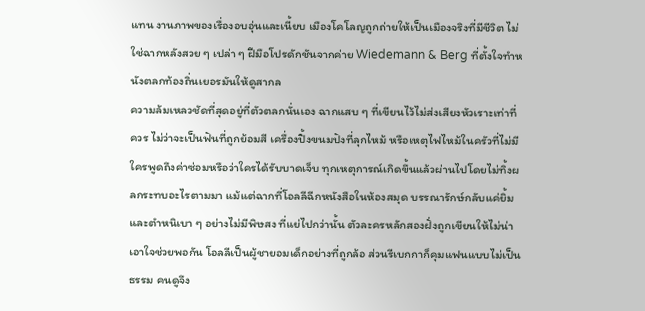แทน งานภาพของเรื่องอบอุ่นและเนี้ยบ เมืองโคโลญถูกถ่ายให้เป็นเมืองจริงที่มีชีวิต ไม่ใช่ฉากหลังสวย ๆ เปล่า ๆ ฝีมือโปรดักชันจากค่าย Wiedemann & Berg ที่ตั้งใจทำหนังตลกท้องถิ่นเยอรมันให้ดูสากล
ความล้มเหลวชัดที่สุดอยู่ที่ตัวตลกนั่นเอง ฉากแสบ ๆ ที่เขียนไว้ไม่ส่งเสียงหัวเราะเท่าที่ควร ไม่ว่าจะเป็นฟันที่ถูกย้อมสี เครื่องปิ้งขนมปังที่ลุกไหม้ หรือเหตุไฟไหม้ในครัวที่ไม่มีใครพูดถึงค่าซ่อมหรือว่าใครได้รับบาดเจ็บ ทุกเหตุการณ์เกิดขึ้นแล้วผ่านไปโดยไม่ทิ้งผลกระทบอะไรตามมา แม้แต่ฉากที่โอลลีฉีกหนังสือในห้องสมุด บรรณารักษ์กลับแค่ยิ้มและตำหนิเบา ๆ อย่างไม่มีพิษสง ที่แย่ไปกว่านั้น ตัวละครหลักสองฝั่งถูกเขียนให้ไม่น่าเอาใจช่วยพอกัน โอลลีเป็นผู้ชายอมเด็กอย่างที่ถูกล้อ ส่วนรีเบกกาก็คุมแฟนแบบไม่เป็นธรรม คนดูจึง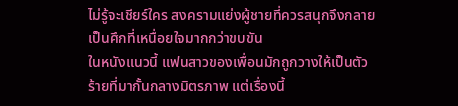ไม่รู้จะเชียร์ใคร สงครามแย่งผู้ชายที่ควรสนุกจึงกลายเป็นศึกที่เหนื่อยใจมากกว่าขบขัน
ในหนังแนวนี้ แฟนสาวของเพื่อนมักถูกวางให้เป็นตัวร้ายที่มากั้นกลางมิตรภาพ แต่เรื่องนี้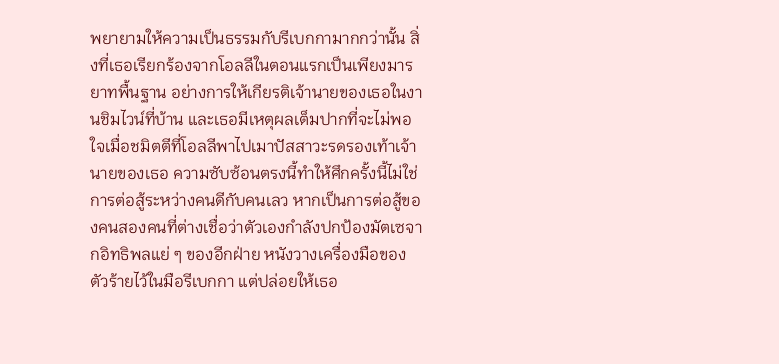พยายามให้ความเป็นธรรมกับรีเบกกามากกว่านั้น สิ่งที่เธอเรียกร้องจากโอลลีในตอนแรกเป็นเพียงมารยาทพื้นฐาน อย่างการให้เกียรติเจ้านายของเธอในงานชิมไวน์ที่บ้าน และเธอมีเหตุผลเต็มปากที่จะไม่พอใจเมื่อชมิตตีที่โอลลีพาไปเมาปัสสาวะรดรองเท้าเจ้านายของเธอ ความซับซ้อนตรงนี้ทำให้ศึกครั้งนี้ไม่ใช่การต่อสู้ระหว่างคนดีกับคนเลว หากเป็นการต่อสู้ของคนสองคนที่ต่างเชื่อว่าตัวเองกำลังปกป้องมัตเซจากอิทธิพลแย่ ๆ ของอีกฝ่าย หนังวางเครื่องมือของตัวร้ายไว้ในมือรีเบกกา แต่ปล่อยให้เธอ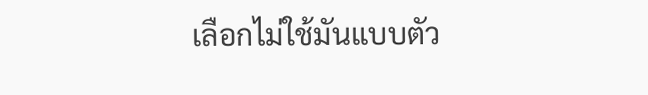เลือกไม่ใช้มันแบบตัว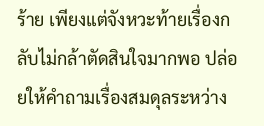ร้าย เพียงแต่จังหวะท้ายเรื่องกลับไม่กล้าตัดสินใจมากพอ ปล่อยให้คำถามเรื่องสมดุลระหว่าง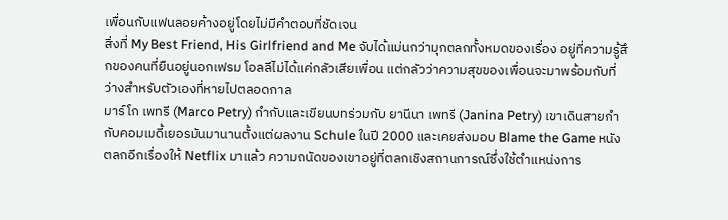เพื่อนกับแฟนลอยค้างอยู่โดยไม่มีคำตอบที่ชัดเจน
สิ่งที่ My Best Friend, His Girlfriend and Me จับได้แม่นกว่ามุกตลกทั้งหมดของเรื่อง อยู่ที่ความรู้สึกของคนที่ยืนอยู่นอกเฟรม โอลลีไม่ได้แค่กลัวเสียเพื่อน แต่กลัวว่าความสุขของเพื่อนจะมาพร้อมกับที่ว่างสำหรับตัวเองที่หายไปตลอดกาล
มาร์โก เพทรี (Marco Petry) กำกับและเขียนบทร่วมกับ ยานีนา เพทรี (Janina Petry) เขาเดินสายกำกับคอมเมดี้เยอรมันมานานตั้งแต่ผลงาน Schule ในปี 2000 และเคยส่งมอบ Blame the Game หนังตลกอีกเรื่องให้ Netflix มาแล้ว ความถนัดของเขาอยู่ที่ตลกเชิงสถานการณ์ซึ่งใช้ตำแหน่งการ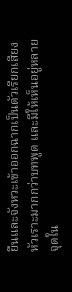ยืนและจังหวะเข้าออกฉากเป็นตัวเรียกเสียงหัวเราะมากกว่าบทพูด และมีให้เห็นอยู่หลายจุดใน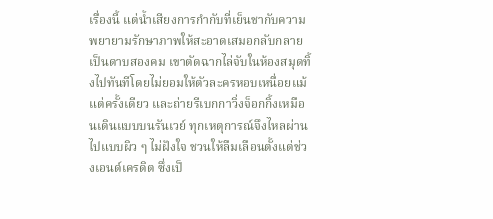เรื่องนี้ แต่น้ำเสียงการกำกับที่เย็นชากับความพยายามรักษาภาพให้สะอาดเสมอกลับกลายเป็นดาบสองคม เขาตัดฉากไล่จับในห้องสมุดทิ้งไปทันทีโดยไม่ยอมให้ตัวละครหอบเหนื่อยแม้แต่ครั้งเดียว และถ่ายรีเบกกาวิ่งจ็อกกิ้งเหมือนเดินแบบบนรันเวย์ ทุกเหตุการณ์จึงไหลผ่านไปแบบผิว ๆ ไม่ฝังใจ ชวนให้ลืมเลือนตั้งแต่ช่วงเอนด์เครดิต ซึ่งเป็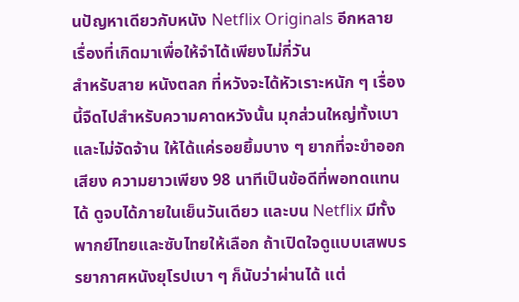นปัญหาเดียวกับหนัง Netflix Originals อีกหลายเรื่องที่เกิดมาเพื่อให้จำได้เพียงไม่กี่วัน
สำหรับสาย หนังตลก ที่หวังจะได้หัวเราะหนัก ๆ เรื่องนี้จืดไปสำหรับความคาดหวังนั้น มุกส่วนใหญ่ทั้งเบาและไม่จัดจ้าน ให้ได้แค่รอยยิ้มบาง ๆ ยากที่จะขำออกเสียง ความยาวเพียง 98 นาทีเป็นข้อดีที่พอทดแทนได้ ดูจบได้ภายในเย็นวันเดียว และบน Netflix มีทั้งพากย์ไทยและซับไทยให้เลือก ถ้าเปิดใจดูแบบเสพบรรยากาศหนังยุโรปเบา ๆ ก็นับว่าผ่านได้ แต่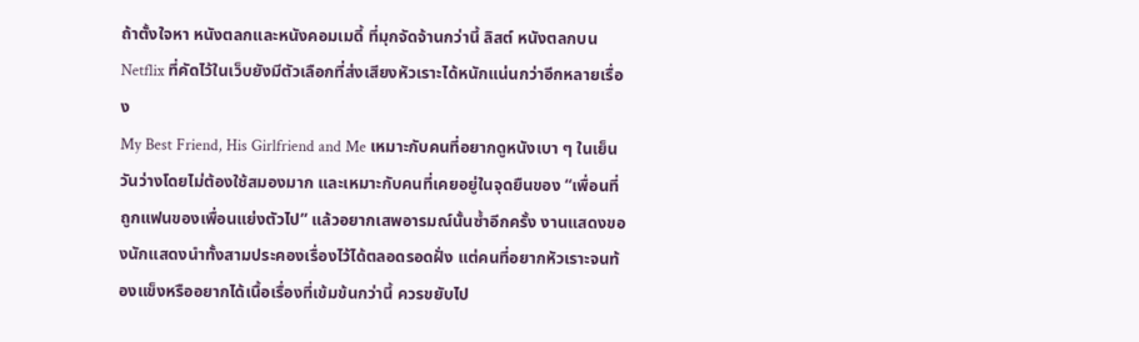ถ้าตั้งใจหา หนังตลกและหนังคอมเมดี้ ที่มุกจัดจ้านกว่านี้ ลิสต์ หนังตลกบน Netflix ที่คัดไว้ในเว็บยังมีตัวเลือกที่ส่งเสียงหัวเราะได้หนักแน่นกว่าอีกหลายเรื่อง
My Best Friend, His Girlfriend and Me เหมาะกับคนที่อยากดูหนังเบา ๆ ในเย็นวันว่างโดยไม่ต้องใช้สมองมาก และเหมาะกับคนที่เคยอยู่ในจุดยืนของ “เพื่อนที่ถูกแฟนของเพื่อนแย่งตัวไป” แล้วอยากเสพอารมณ์นั้นซ้ำอีกครั้ง งานแสดงของนักแสดงนำทั้งสามประคองเรื่องไว้ได้ตลอดรอดฝั่ง แต่คนที่อยากหัวเราะจนท้องแข็งหรืออยากได้เนื้อเรื่องที่เข้มข้นกว่านี้ ควรขยับไป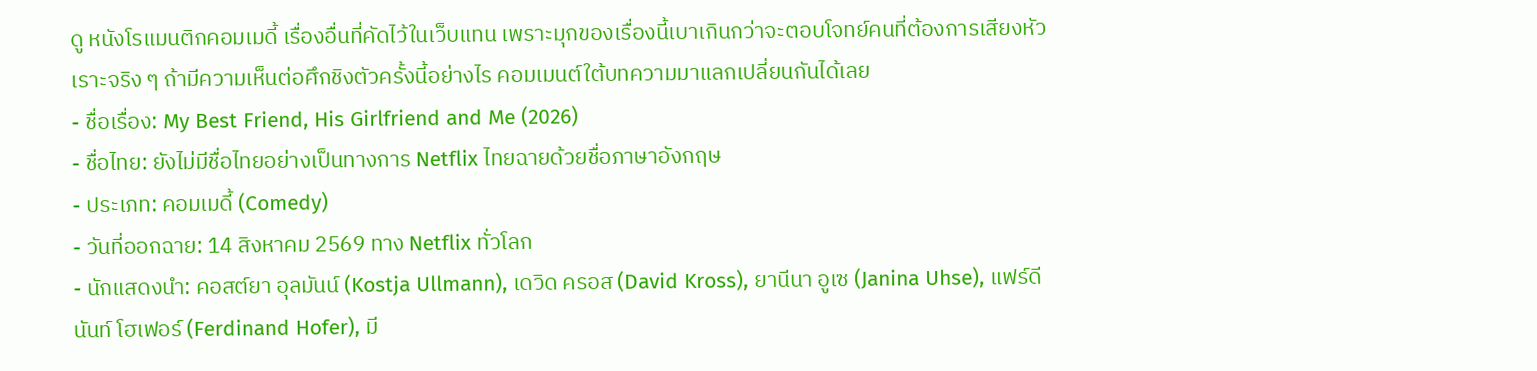ดู หนังโรแมนติกคอมเมดี้ เรื่องอื่นที่คัดไว้ในเว็บแทน เพราะมุกของเรื่องนี้เบาเกินกว่าจะตอบโจทย์คนที่ต้องการเสียงหัวเราะจริง ๆ ถ้ามีความเห็นต่อศึกชิงตัวครั้งนี้อย่างไร คอมเมนต์ใต้บทความมาแลกเปลี่ยนกันได้เลย
- ชื่อเรื่อง: My Best Friend, His Girlfriend and Me (2026)
- ชื่อไทย: ยังไม่มีชื่อไทยอย่างเป็นทางการ Netflix ไทยฉายด้วยชื่อภาษาอังกฤษ
- ประเภท: คอมเมดี้ (Comedy)
- วันที่ออกฉาย: 14 สิงหาคม 2569 ทาง Netflix ทั่วโลก
- นักแสดงนำ: คอสต์ยา อุลมันน์ (Kostja Ullmann), เดวิด ครอส (David Kross), ยานีนา อูเซ (Janina Uhse), แฟร์ดีนันท์ โฮเฟอร์ (Ferdinand Hofer), มี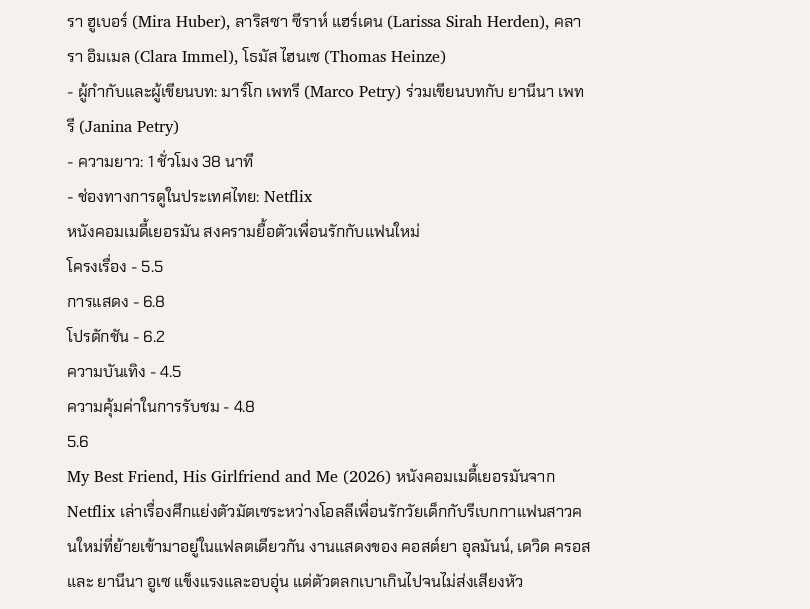รา ฮูเบอร์ (Mira Huber), ลาริสซา ซีราห์ แฮร์เดน (Larissa Sirah Herden), คลารา อิมเมล (Clara Immel), โธมัส ไฮนเซ (Thomas Heinze)
- ผู้กำกับและผู้เขียนบท: มาร์โก เพทรี (Marco Petry) ร่วมเขียนบทกับ ยานีนา เพทรี (Janina Petry)
- ความยาว: 1 ชั่วโมง 38 นาที
- ช่องทางการดูในประเทศไทย: Netflix
หนังคอมเมดี้เยอรมัน สงครามยื้อตัวเพื่อนรักกับแฟนใหม่
โครงเรื่อง - 5.5
การแสดง - 6.8
โปรดักชัน - 6.2
ความบันเทิง - 4.5
ความคุ้มค่าในการรับชม - 4.8
5.6
My Best Friend, His Girlfriend and Me (2026) หนังคอมเมดี้เยอรมันจาก Netflix เล่าเรื่องศึกแย่งตัวมัตเซระหว่างโอลลีเพื่อนรักวัยเด็กกับรีเบกกาแฟนสาวคนใหม่ที่ย้ายเข้ามาอยู่ในแฟลตเดียวกัน งานแสดงของ คอสต์ยา อุลมันน์, เดวิด ครอส และ ยานีนา อูเซ แข็งแรงและอบอุ่น แต่ตัวตลกเบาเกินไปจนไม่ส่งเสียงหัว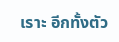เราะ อีกทั้งตัว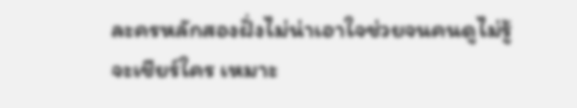ละครหลักสองฝั่งไม่น่าเอาใจช่วยจนคนดูไม่รู้จะเชียร์ใคร เหมาะ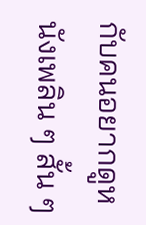กับคนอยากดูหนังเพลิน ๆ สั้น ๆ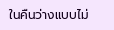ในคืนว่างแบบไม่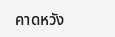คาดหวัง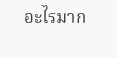อะไรมาก